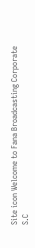Site icon Welcome to Fana Broadcasting Corporate S.C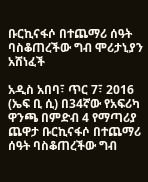ቡርኪናፋሶ በተጨማሪ ሰዓት ባስቆጠረችው ግብ ሞሪታኒያን አሸነፈች

አዲስ አበባ፣ ጥር 7፣ 2016 (ኤፍ ቢ ሲ) በ34ኛው የአፍሪካ ዋንጫ በምድብ 4 የማጣሪያ ጨዋታ ቡርኪናፋሶ በተጨማሪ ሰዓት ባስቆጠረችው ግብ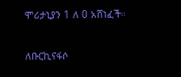ሞሪታኒያን 1 ለ 0 አሸነፈች።

ለቡርኪናፋሶ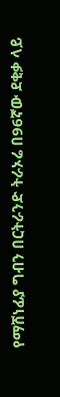የማሸነፊያ ግብን በርትራንድ ትራኦሬ በ96ኛው ደቂቃ ላይ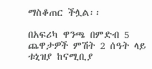ማስቆጠር ችሏል፡፡

በአፍሪካ ዋንጫ በምድብ 5 ጨዋታዎች ምሽት 2 ሰዓት ላይ ቱኒዝያ ከናሚቢያ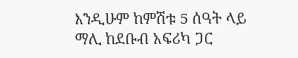እንዲሁም ከምሽቱ 5 ሰዓት ላይ ማሊ ከደቡብ አፍሪካ ጋር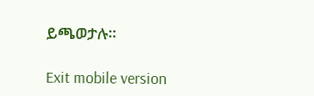ይጫወታሉ፡፡

Exit mobile version